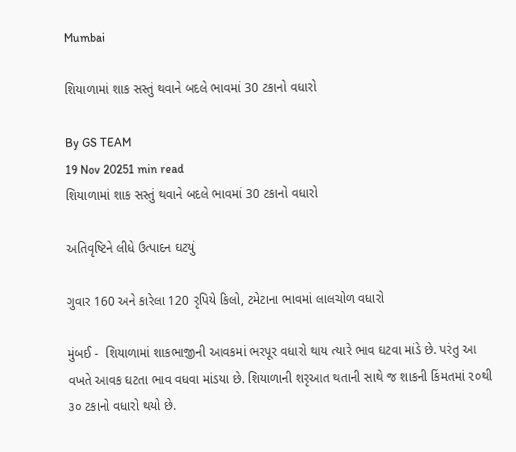Mumbai

શિયાળામાં શાક સસ્તું થવાને બદલે ભાવમાં 30 ટકાનો વધારો

By GS TEAM
19 Nov 20251 min read
શિયાળામાં શાક સસ્તું થવાને બદલે ભાવમાં 30 ટકાનો વધારો

અતિવૃષ્ટિને લીધે ઉત્પાદન ઘટયું

ગુવાર 160 અને કારેલા 120 રૃપિયે કિલો, ટમેટાના ભાવમાં લાલચોળ વધારો

મુંબઈ -  શિયાળામાં શાકભાજીની આવકમાં ભરપૂર વધારો થાય ત્યારે ભાવ ઘટવા માંડે છે. પરંતુ આ વખતે આવક ઘટતા ભાવ વધવા માંડયા છે. શિયાળાની શરૃઆત થતાની સાથે જ શાકની કિંમતમાં ૨૦થી ૩૦ ટકાનો વધારો થયો છે.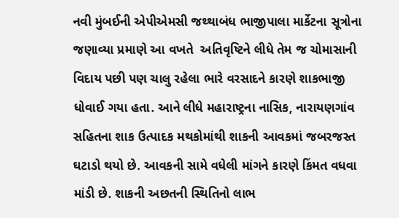નવી મુંબઈની એપીએમસી જથ્થાબંધ ભાજીપાલા માર્કેટના સૂત્રોના જણાવ્યા પ્રમાણે આ વખતે  અતિવૃષ્ટિને લીધે તેમ જ ચોમાસાની  વિદાય પછી પણ ચાલુ રહેલા ભારે વરસાદને કારણે શાકભાજી ધોવાઈ ગયા હતા. આને લીધે મહારાષ્ટ્રના નાસિક, નારાયણગાંવ સહિતના શાક ઉત્પાદક મથકોમાંથી શાકની આવકમાં જબરજસ્ત ઘટાડો થયો છે. આવકની સામે વધેલી માંગને કારણે કિંમત વધવા માંડી છે. શાકની અછતની સ્થિતિનો લાભ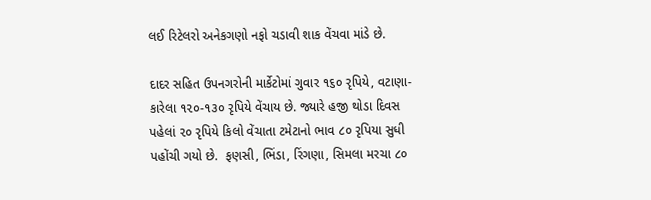લઈ રિટેલરો અનેકગણો નફો ચડાવી શાક વેંચવા માંડે છે.

દાદર સહિત ઉપનગરોની માર્કેટોમાં ગુવાર ૧૬૦ રૃપિયે, વટાણા-કારેલા ૧૨૦-૧૩૦ રૃપિયે વેંચાય છે. જ્યારે હજી થોડા દિવસ પહેલાં ૨૦ રૃપિયે કિલો વેંચાતા ટમેટાનો ભાવ ૮૦ રૃપિયા સુધી પહોંચી ગયો છે.  ફણસી, ભિંડા, રિંગણા, સિમલા મરચા ૮૦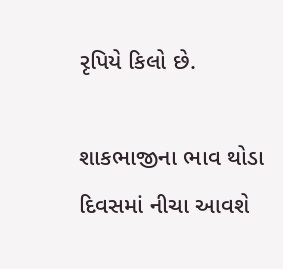રૃપિયે કિલો છે.

શાકભાજીના ભાવ થોડા દિવસમાં નીચા આવશે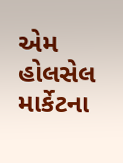એમ હોલસેલ માર્કેટના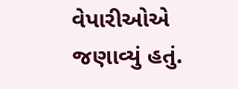વેપારીઓએ જણાવ્યું હતું.